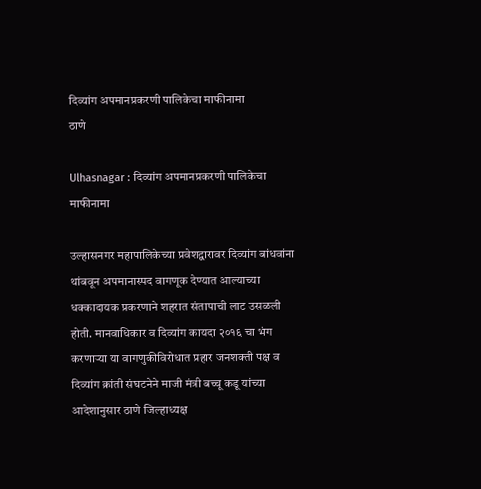दिव्यांग अपमानप्रकरणी पालिकेचा माफीनामा
ठाणे

Ulhasnagar : दिव्यांग अपमानप्रकरणी पालिकेचा माफीनामा

उल्हासनगर महापालिकेच्या प्रवेशद्वारावर दिव्यांग बांधवांना थांबवून अपमानास्पद वागणूक देण्यात आल्याच्या धक्कादायक प्रकरणाने शहरात संतापाची लाट उसळली होती. मानवाधिकार व दिव्यांग कायदा २०१६ चा भंग करणाऱ्या या वागणुकीविरोधात प्रहार जनशक्ती पक्ष व दिव्यांग क्रांती संघटनेने माजी मंत्री बच्चू कडू यांच्या आदेशानुसार ठाणे जिल्हाध्यक्ष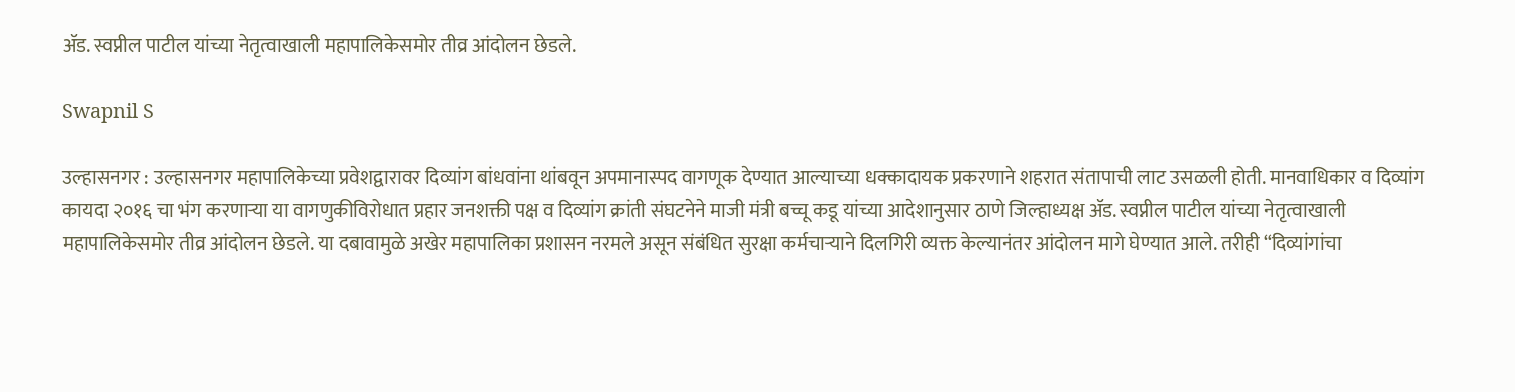ॲड. स्वप्नील पाटील यांच्या नेतृत्वाखाली महापालिकेसमोर तीव्र आंदोलन छेडले.

Swapnil S

उल्हासनगर : उल्हासनगर महापालिकेच्या प्रवेशद्वारावर दिव्यांग बांधवांना थांबवून अपमानास्पद वागणूक देण्यात आल्याच्या धक्कादायक प्रकरणाने शहरात संतापाची लाट उसळली होती. मानवाधिकार व दिव्यांग कायदा २०१६ चा भंग करणाऱ्या या वागणुकीविरोधात प्रहार जनशक्ती पक्ष व दिव्यांग क्रांती संघटनेने माजी मंत्री बच्चू कडू यांच्या आदेशानुसार ठाणे जिल्हाध्यक्ष ॲड. स्वप्नील पाटील यांच्या नेतृत्वाखाली महापालिकेसमोर तीव्र आंदोलन छेडले. या दबावामुळे अखेर महापालिका प्रशासन नरमले असून संबंधित सुरक्षा कर्मचाऱ्याने दिलगिरी व्यक्त केल्यानंतर आंदोलन मागे घेण्यात आले. तरीही “दिव्यांगांचा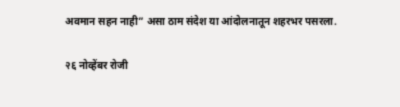अवमान सहन नाही” असा ठाम संदेश या आंदोलनातून शहरभर पसरला.

२६ नोव्हेंबर रोजी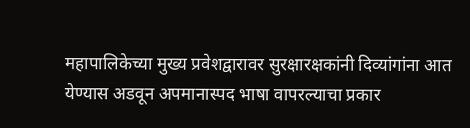महापालिकेच्या मुख्य प्रवेशद्वारावर सुरक्षारक्षकांनी दिव्यांगांना आत येण्यास अडवून अपमानास्पद भाषा वापरल्याचा प्रकार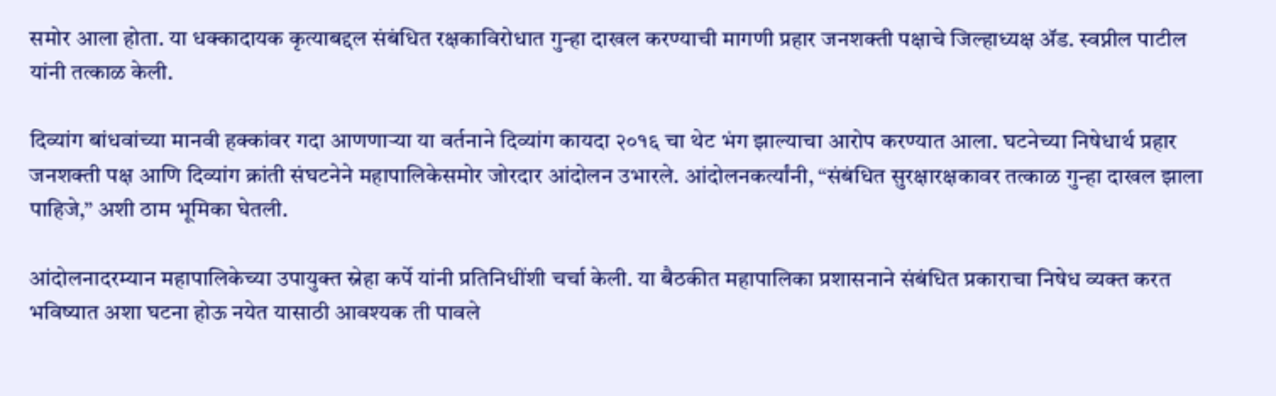समोर आला होता. या धक्कादायक कृत्याबद्दल संबंधित रक्षकाविरोधात गुन्हा दाखल करण्याची मागणी प्रहार जनशक्ती पक्षाचे जिल्हाध्यक्ष ॲड. स्वप्नील पाटील यांनी तत्काळ केली.

दिव्यांग बांधवांच्या मानवी हक्कांवर गदा आणणाऱ्या या वर्तनाने दिव्यांग कायदा २०१६ चा थेट भंग झाल्याचा आरोप करण्यात आला. घटनेच्या निषेधार्थ प्रहार जनशक्ती पक्ष आणि दिव्यांग क्रांती संघटनेने महापालिकेसमोर जोरदार आंदोलन उभारले. आंदोलनकर्त्यांनी, “संबंधित सुरक्षारक्षकावर तत्काळ गुन्हा दाखल झाला पाहिजे,” अशी ठाम भूमिका घेतली.

आंदोलनादरम्यान महापालिकेच्या उपायुक्त स्नेहा कर्पे यांनी प्रतिनिधींशी चर्चा केली. या बैठकीत महापालिका प्रशासनाने संबंधित प्रकाराचा निषेध व्यक्त करत भविष्यात अशा घटना होऊ नयेत यासाठी आवश्यक ती पावले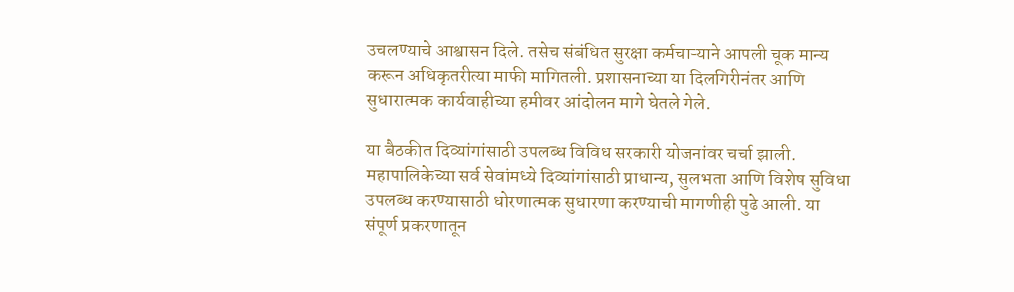उचलण्याचे आश्वासन दिले. तसेच संबंधित सुरक्षा कर्मचाऱ्याने आपली चूक मान्य करून अधिकृतरीत्या माफी मागितली. प्रशासनाच्या या दिलगिरीनंतर आणि सुधारात्मक कार्यवाहीच्या हमीवर आंदोलन मागे घेतले गेले.

या बैठकीत दिव्यांगांसाठी उपलब्ध विविध सरकारी योजनांवर चर्चा झाली. महापालिकेच्या सर्व सेवांमध्ये दिव्यांगांसाठी प्राधान्य, सुलभता आणि विशेष सुविधा उपलब्ध करण्यासाठी धोरणात्मक सुधारणा करण्याची मागणीही पुढे आली. या संपूर्ण प्रकरणातून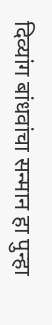दिव्यांग बांधवांचा सन्मान हा पुन्हा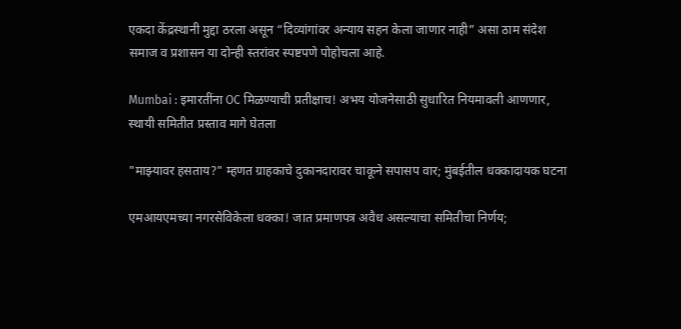एकदा केंद्रस्थानी मुद्दा ठरला असून “दिव्यांगांवर अन्याय सहन केला जाणार नाही” असा ठाम संदेश समाज व प्रशासन या दोन्ही स्तरांवर स्पष्टपणे पोहोचला आहे.

Mumbai : इमारतींना OC मिळण्याची प्रतीक्षाच! अभय योजनेसाठी सुधारित नियमावली आणणार, स्थायी समितीत प्रस्ताव मागे घेतला

"माझ्यावर हसताय?" म्हणत ग्राहकाचे दुकानदारावर चाकूने सपासप वार; मुंबईतील धक्कादायक घटना

एमआयएमच्या नगरसेविकेला धक्का! जात प्रमाणपत्र अवैध असल्याचा समितीचा निर्णय;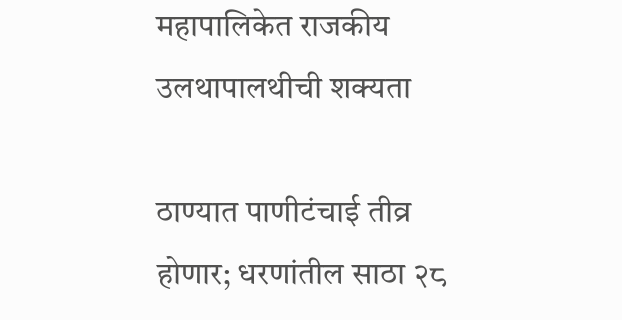महापालिकेत राजकीय उलथापालथीची शक्यता

ठाण्यात पाणीटंचाई तीव्र होणार; धरणांतील साठा २८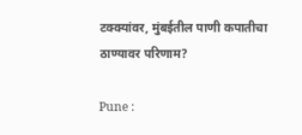टक्क्यांवर, मुंबईतील पाणी कपातीचा ठाण्यावर परिणाम?

Pune :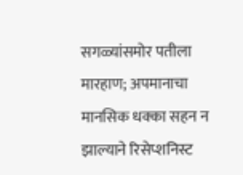सगळ्यांसमोर पतीला मारहाण; अपमानाचा मानसिक धक्का सहन न झाल्याने रिसेप्शनिस्ट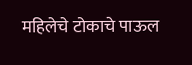महिलेचे टोकाचे पाऊल